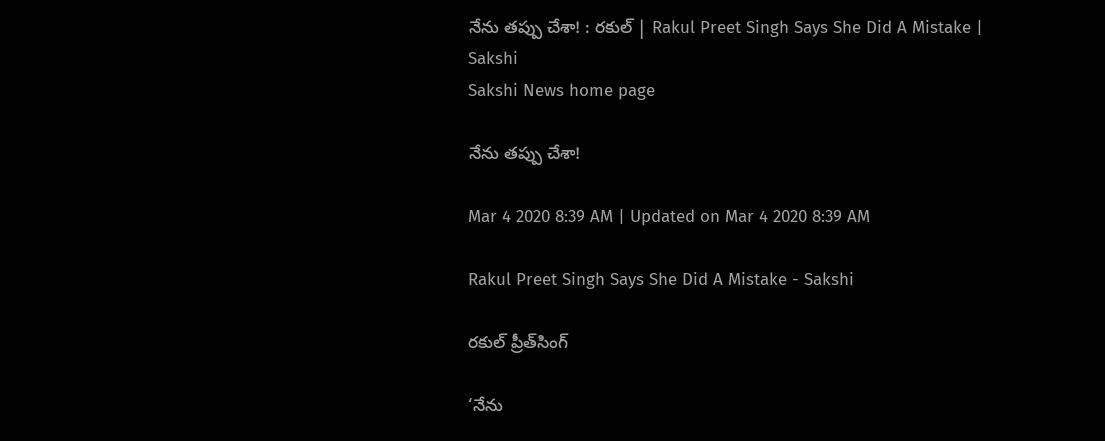నేను తప్పు చేశా! : రకుల్‌ | Rakul Preet Singh Says She Did A Mistake | Sakshi
Sakshi News home page

నేను తప్పు చేశా!

Mar 4 2020 8:39 AM | Updated on Mar 4 2020 8:39 AM

Rakul Preet Singh Says She Did A Mistake - Sakshi

రకుల్‌ ప్రీత్‌సింగ్‌

‘నేను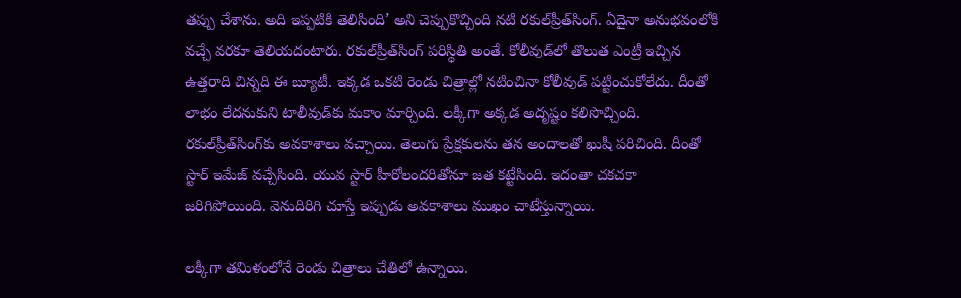తప్పు చేశాను. అది ఇప్పటికి తెలిసింది’ అని చెప్పుకొచ్చింది నటి రకుల్‌ప్రీత్‌సింగ్‌. ఏదైనా అనుభవంలోకి వచ్చే వరకూ తెలియదంటారు. రకుల్‌ప్రీత్‌సింగ్‌ పరిస్థితి అంతే. కోలీవుడ్‌లో తొలుత ఎంట్రీ ఇచ్చిన ఉత్తరాది చిన్నది ఈ బ్యూటీ. ఇక్కడ ఒకటి రెండు చిత్రాల్లో నటించినా కోలీవుడ్‌ పట్టించుకోలేదు. దీంతో లాభం లేదనుకుని టాలీవుడ్‌కు మకాం మార్చింది. లక్కీగా అక్కడ అదృష్టం కలిసొచ్చింది. రకుల్‌ప్రీత్‌సింగ్‌కు అవకాశాలు వచ్చాయి. తెలుగు ప్రేక్షకులను తన అందాలతో ఖుషీ పరిచింది. దీంతో స్టార్‌ ఇమేజ్‌ వచ్చేసింది. యువ స్టార్‌ హీరోలందరితోనూ జత కట్టేసింది. ఇదంతా చకచకా జరిగిపోయింది. వెనుదిరిగి చూస్తే ఇప్పుడు అవకాశాలు ముఖం చాటేస్తున్నాయి.

లక్కీగా తమిళంలోనే రెండు చిత్రాలు చేతిలో ఉన్నాయి.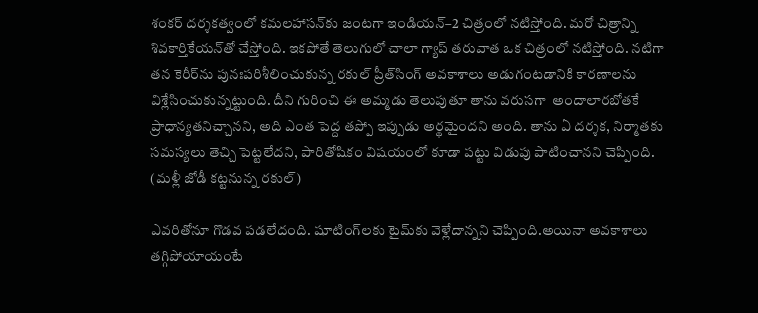శంకర్‌ దర్శకత్వంలో కమలహాసన్‌కు జంటగా ఇండియన్‌–2 చిత్రంలో నటిస్తోంది. మరో చిత్రాన్ని శివకార్తికేయన్‌తో చేస్తోంది. ఇకపోతే తెలుగులో చాలా గ్యాప్‌ తరువాత ఒక చిత్రంలో నటిస్తోంది. నటిగా తన కెరీర్‌ను పునఃపరిశీలించుకున్న రకుల్‌ ప్రీత్‌సింగ్‌ అవకాశాలు అడుగంటడానికి కారణాలను విశ్లేసించుకున్నట్టుంది. దీని గురించి ఈ అమ్మడు తెలుపుతూ తాను వరుసగా  అందాలారబోతకే ప్రాధాన్యతనిచ్చానని, అది ఎంత పెద్ద తప్పో ఇప్పుడు అర్థమైందని అంది. తాను ఏ దర్శక, నిర్మాతకు సమస్యలు తెచ్చి పెట్టలేదని, పారితోషికం విషయంలో కూడా పట్టు విడుపు పాటించానని చెప్పింది. (మళ్లీ జోడీ కట్టనున్న రకుల్‌)

ఎవరితోనూ గొడవ పడలేదంది. షూటింగ్‌లకు టైమ్‌కు వెళ్లేదాన్నని చెప్పింది.అయినా అవకాశాలు తగ్గిపోయాయంటే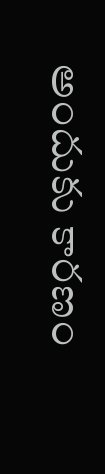అందుకు కారణం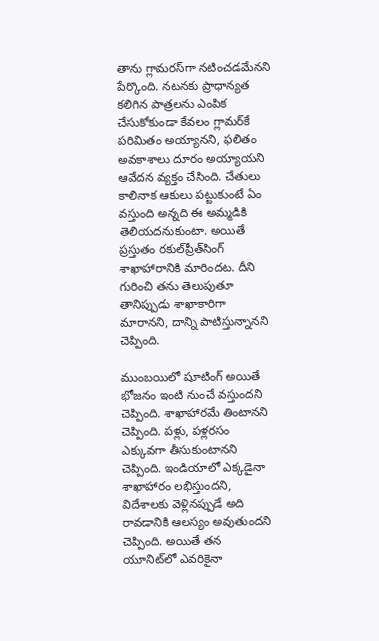తాను గ్లామరస్‌గా నటించడమేనని పేర్కొంది. నటనకు ప్రాధాన్యత కలిగిన పాత్రలను ఎంపిక చేసుకోకుండా కేవలం గ్లామర్‌కే పరిమితం అయ్యానని, ఫలితం అవకాశాలు దూరం అయ్యాయని ఆవేదన వ్యక్తం చేసింది. చేతులు కాలినాక ఆకులు పట్టుకుంటే ఏం వస్తుంది అన్నది ఈ అమ్మడికి తెలియదనుకుంటా. అయితే ప్రస్తుతం రకుల్‌ప్రీత్‌సింగ్‌ శాఖాహారానికి మారిందట. దీని గురించి తను తెలుపుతూ తానిప్పుడు శాఖాకారిగా మారానని, దాన్ని పాటిస్తున్నానని చెప్పింది.

ముంబయిలో షూటింగ్‌ అయితే భోజనం ఇంటి నుంచే వస్తుందని చెప్పింది. శాఖాహారమే తింటానని చెప్పింది. పళ్లు, పళ్లరసం ఎక్కువగా తీసుకుంటానని చెప్పింది. ఇండియాలో ఎక్కడైనా శాఖాహారం లభిస్తుందని, విదేశాలకు వెళ్లినప్పుడే అది రావడానికి ఆలస్యం అవుతుందని చెప్పింది. అయితే తన యూనిట్‌లో ఎవరికైనా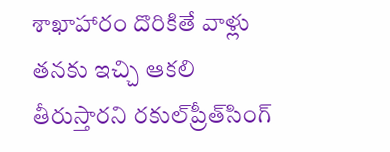శాఖాహారం దొరికితే వాళ్లు తనకు ఇచ్చి ఆకలి తీరుస్తారని రకుల్‌ప్రీత్‌సింగ్‌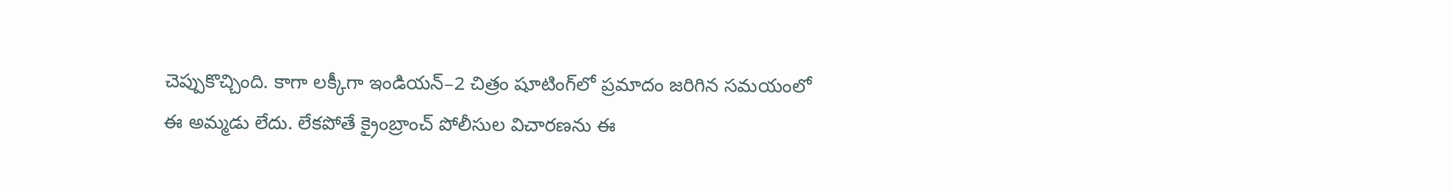చెప్పుకొచ్చింది. కాగా లక్కీగా ఇండియన్‌–2 చిత్రం షూటింగ్‌లో ప్రమాదం జరిగిన సమయంలో ఈ అమ్మడు లేదు. లేకపోతే క్రైంబ్రాంచ్‌ పోలీసుల విచారణను ఈ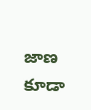జాణ కూడా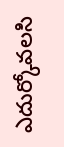ఎదుర్కోవలసి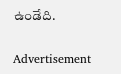ఉండేది.

Advertisement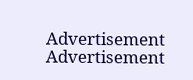Advertisement
Advertisement